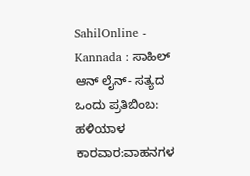SahilOnline - Kannada : ಸಾಹಿಲ್ ಆನ್ ‍ಲೈನ್- ಸತ್ಯದ ಒಂದು ಪ್ರತಿಬಿಂಬ: ಹಳಿಯಾಳ ಕಾರವಾರ:ವಾಹನಗಳ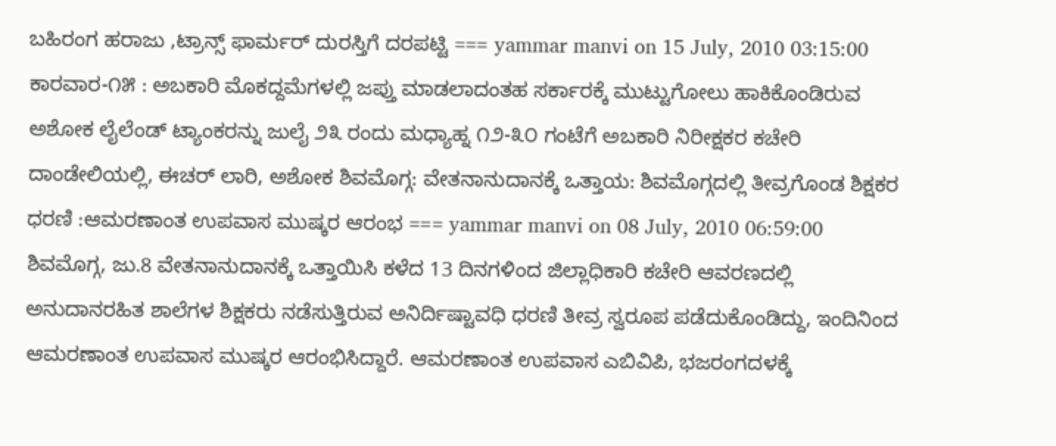ಬಹಿರಂಗ ಹರಾಜು ,ಟ್ರಾನ್ಸ್ ಫಾರ್ಮರ್ ದುರಸ್ತಿಗೆ ದರಪಟ್ಟಿ === yammar manvi on 15 July, 2010 03:15:00 ಕಾರವಾರ-೧೫ : ಅಬಕಾರಿ ಮೊಕದ್ದಮೆಗಳಲ್ಲಿ ಜಪ್ತು ಮಾಡಲಾದಂತಹ ಸರ್ಕಾರಕ್ಕೆ ಮುಟ್ಟುಗೋಲು ಹಾಕಿಕೊಂಡಿರುವ ಅಶೋಕ ಲೈಲೆಂಡ್ ಟ್ಯಾಂಕರನ್ನು ಜುಲೈ ೨೩ ರಂದು ಮಧ್ಯಾಹ್ನ ೧೨-೩೦ ಗಂಟೆಗೆ ಅಬಕಾರಿ ನಿರೀಕ್ಷಕರ ಕಚೇರಿ ದಾಂಡೇಲಿಯಲ್ಲಿ, ಈಚರ್ ಲಾರಿ, ಅಶೋಕ ಶಿವಮೊಗ್ಗ: ವೇತನಾನುದಾನಕ್ಕೆ ಒತ್ತಾಯ: ಶಿವಮೊಗ್ಗದಲ್ಲಿ ತೀವ್ರಗೊಂಡ ಶಿಕ್ಷಕರ ಧರಣಿ :ಆಮರಣಾಂತ ಉಪವಾಸ ಮುಷ್ಕರ ಆರಂಭ === yammar manvi on 08 July, 2010 06:59:00 ಶಿವಮೊಗ್ಗ, ಜು.8 ವೇತನಾನುದಾನಕ್ಕೆ ಒತ್ತಾಯಿಸಿ ಕಳೆದ 13 ದಿನಗಳಿಂದ ಜಿಲ್ಲಾಧಿಕಾರಿ ಕಚೇರಿ ಆವರಣದಲ್ಲಿ ಅನುದಾನರಹಿತ ಶಾಲೆಗಳ ಶಿಕ್ಷಕರು ನಡೆಸುತ್ತಿರುವ ಅನಿರ್ದಿಷ್ಟಾವಧಿ ಧರಣಿ ತೀವ್ರ ಸ್ವರೂಪ ಪಡೆದುಕೊಂಡಿದ್ದು, ಇಂದಿನಿಂದ ಆಮರಣಾಂತ ಉಪವಾಸ ಮುಷ್ಕರ ಆರಂಭಿಸಿದ್ದಾರೆ. ಆಮರಣಾಂತ ಉಪವಾಸ ಎಬಿವಿಪಿ, ಭಜರಂಗದಳಕ್ಕೆ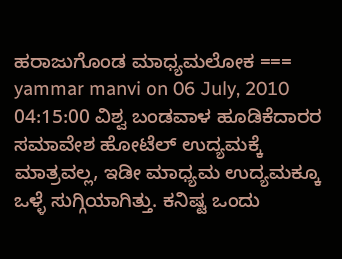ಹರಾಜುಗೊಂಡ ಮಾಧ್ಯಮಲೋಕ === yammar manvi on 06 July, 2010 04:15:00 ವಿಶ್ವ ಬಂಡವಾಳ ಹೂಡಿಕೆದಾರರ ಸಮಾವೇಶ ಹೋಟೆಲ್ ಉದ್ಯಮಕ್ಕೆ ಮಾತ್ರವಲ್ಲ, ಇಡೀ ಮಾಧ್ಯಮ ಉದ್ಯಮಕ್ಕೂ ಒಳ್ಳೆ ಸುಗ್ಗಿಯಾಗಿತ್ತು. ಕನಿಷ್ಟ ಒಂದು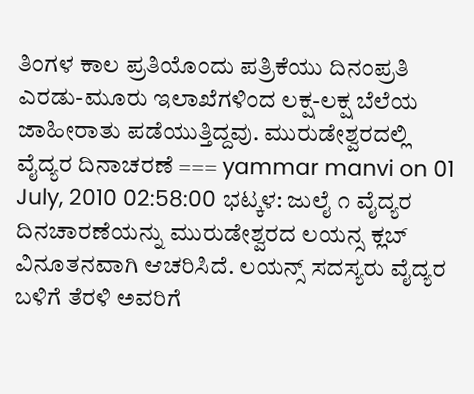ತಿಂಗಳ ಕಾಲ ಪ್ರತಿಯೊಂದು ಪತ್ರಿಕೆಯು ದಿನಂಪ್ರತಿ ಎರಡು-ಮೂರು ಇಲಾಖೆಗಳಿಂದ ಲಕ್ಷ-ಲಕ್ಷ ಬೆಲೆಯ ಜಾಹೀರಾತು ಪಡೆಯುತ್ತಿದ್ದವು. ಮುರುಡೇಶ್ವರದಲ್ಲಿ ವೈದ್ಯರ ದಿನಾಚರಣೆ === yammar manvi on 01 July, 2010 02:58:00 ಭಟ್ಕಳ: ಜುಲೈ ೧ ವೈದ್ಯರ ದಿನಚಾರಣೆಯನ್ನು ಮುರುಡೇಶ್ವರದ ಲಯನ್ಸ ಕ್ಲಬ್ ವಿನೂತನವಾಗಿ ಆಚರಿಸಿದೆ. ಲಯನ್ಸ್ ಸದಸ್ಯರು ವೈದ್ಯರ ಬಳಿಗೆ ತೆರಳಿ ಅವರಿಗೆ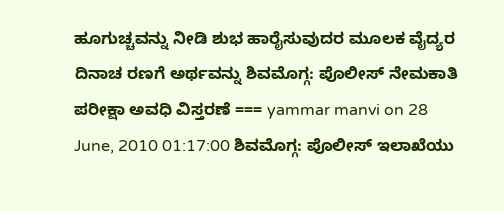ಹೂಗುಚ್ಚವನ್ನು ನೀಡಿ ಶುಭ ಹಾರೈಸುವುದರ ಮೂಲಕ ವೈದ್ಯರ ದಿನಾಚ ರಣಗೆ ಅರ್ಥವನ್ನು ಶಿವಮೊಗ್ಗ: ಪೊಲೀಸ್ ನೇಮಕಾತಿ ಪರೀಕ್ಷಾ ಅವಧಿ ವಿಸ್ತರಣೆ === yammar manvi on 28 June, 2010 01:17:00 ಶಿವಮೊಗ್ಗ: ಪೊಲೀಸ್ ಇಲಾಖೆಯು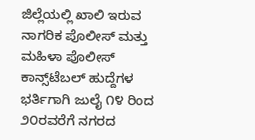ಜಿಲ್ಲೆಯಲ್ಲಿ ಖಾಲಿ ಇರುವ ನಾಗರಿಕ ಪೊಲೀಸ್ ಮತ್ತು ಮಹಿಳಾ ಪೊಲೀಸ್ ಕಾನ್ಸ್‌ಟೆಬಲ್ ಹುದ್ದೆಗಳ ಭರ್ತಿಗಾಗಿ ಜುಲೈ ೧೪ ರಿಂದ ೨೦ರವರೆಗೆ ನಗರದ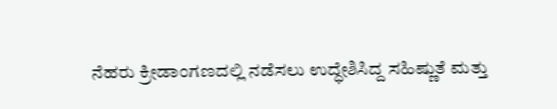ನೆಹರು ಕ್ರೀಡಾಂಗಣದಲ್ಲಿ ನಡೆಸಲು ಉದ್ಧೇಶಿಸಿದ್ದ ಸಹಿಷ್ಣುತೆ ಮತ್ತು